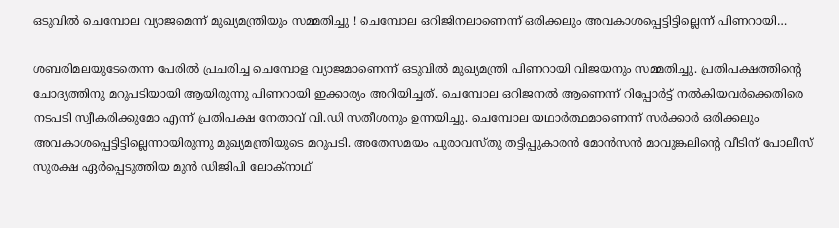ഒടുവില്‍ ചെമ്പോല വ്യാജമെന്ന് മുഖ്യമന്ത്രിയും സമ്മതിച്ചു ! ചെമ്പോല ഒറിജിനലാണെന്ന് ഒരിക്കലും അവകാശപ്പെട്ടിട്ടില്ലെന്ന് പിണറായി…

ശബരിമലയുടേതെന്ന പേരില്‍ പ്രചരിച്ച ചെമ്പോള വ്യാജമാണെന്ന് ഒടുവില്‍ മുഖ്യമന്ത്രി പിണറായി വിജയനും സമ്മതിച്ചു. പ്രതിപക്ഷത്തിന്റെ ചോദ്യത്തിനു മറുപടിയായി ആയിരുന്നു പിണറായി ഇക്കാര്യം അറിയിച്ചത്. ചെമ്പോല ഒറിജനല്‍ ആണെന്ന് റിപ്പോര്‍ട്ട് നല്‍കിയവര്‍ക്കെതിരെ നടപടി സ്വീകരിക്കുമോ എന്ന് പ്രതിപക്ഷ നേതാവ് വി.ഡി സതീശനും ഉന്നയിച്ചു. ചെമ്പോല യഥാര്‍ത്ഥമാണെന്ന് സര്‍ക്കാര്‍ ഒരിക്കലും അവകാശപ്പെട്ടിട്ടില്ലെന്നായിരുന്നു മുഖ്യമന്ത്രിയുടെ മറുപടി. അതേസമയം പുരാവസ്തു തട്ടിപ്പുകാരന്‍ മോന്‍സന്‍ മാവുങ്കലിന്റെ വീടിന് പോലീസ് സുരക്ഷ ഏര്‍പ്പെടുത്തിയ മുന്‍ ഡിജിപി ലോക്‌നാഥ്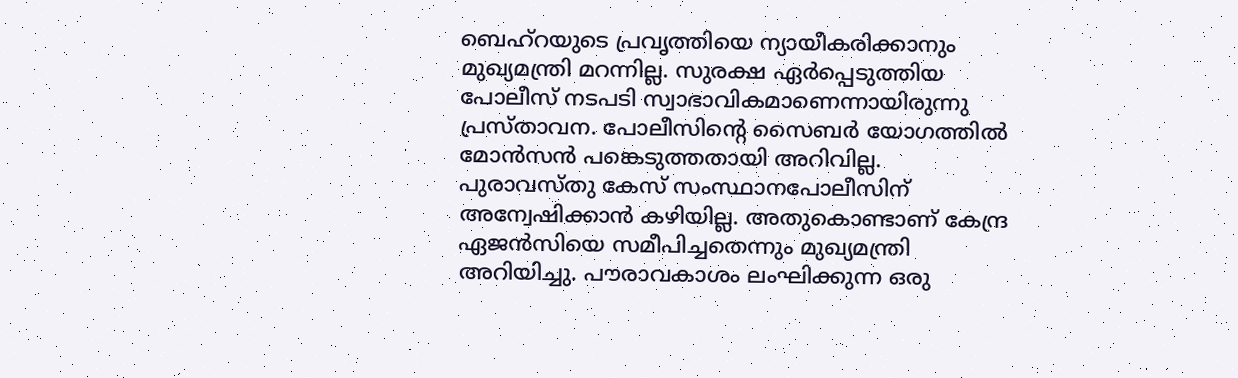ബെഹ്‌റയുടെ പ്രവൃത്തിയെ ന്യായീകരിക്കാനും മുഖ്യമന്ത്രി മറന്നില്ല. സുരക്ഷ ഏര്‍പ്പെടുത്തിയ പോലീസ് നടപടി സ്വാഭാവികമാണെന്നായിരുന്നു പ്രസ്താവന. പോലീസിന്റെ സൈബര്‍ യോഗത്തില്‍ മോന്‍സന്‍ പങ്കെടുത്തതായി അറിവില്ല. പുരാവസ്തു കേസ് സംസ്ഥാനപോലീസിന് അന്വേഷിക്കാന്‍ കഴിയില്ല. അതുകൊണ്ടാണ് കേന്ദ്ര ഏജന്‍സിയെ സമീപിച്ചതെന്നും മുഖ്യമന്ത്രി അറിയിച്ചു. പൗരാവകാശം ലംഘിക്കുന്ന ഒരു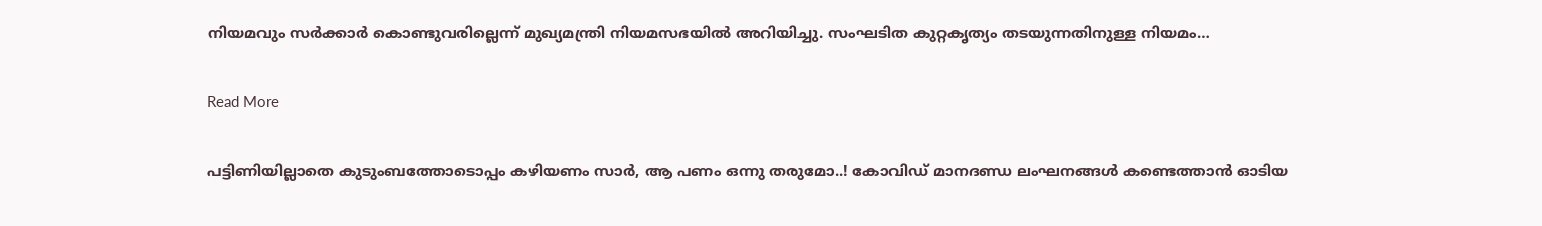നിയമവും സര്‍ക്കാര്‍ കൊണ്ടുവരില്ലെന്ന് മുഖ്യമന്ത്രി നിയമസഭയില്‍ അറിയിച്ചു. സംഘടിത കുറ്റകൃത്യം തടയുന്നതിനുള്ള നിയമം…

Read More

പട്ടിണിയില്ലാതെ കുടുംബത്തോടൊപ്പം കഴിയണം സാർ, ആ പണം ഒന്നു തരുമോ..! കോവിഡ് മാനദണ്ഡ ലംഘനങ്ങൾ കണ്ടെത്താൻ ഓടിയ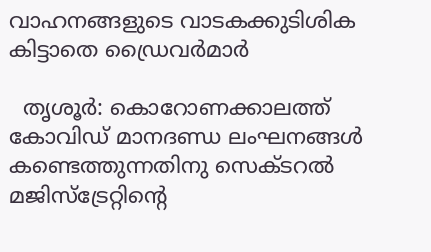വാഹനങ്ങളുടെ വാടകക്കുടിശിക കിട്ടാതെ ഡ്രൈവർമാർ

  തൃശൂർ: കൊറോണക്കാലത്ത് കോവിഡ് മാനദണ്ഡ ലംഘനങ്ങൾ കണ്ടെത്തുന്നതിനു സെക്ടറൽ മജിസ്ട്രേറ്റിന്‍റെ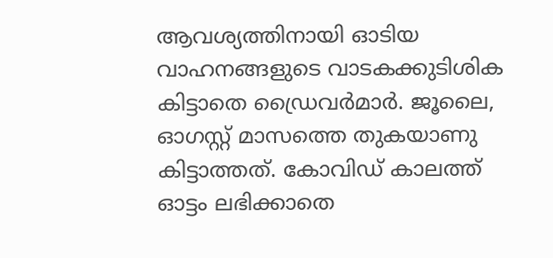ആവശ്യത്തിനായി ഓടിയ വാഹനങ്ങളുടെ വാടകക്കുടിശിക കിട്ടാതെ ഡ്രൈവർമാർ. ജൂലൈ, ഓഗസ്റ്റ് മാസത്തെ തുകയാണു കിട്ടാത്തത്. കോവിഡ് കാലത്ത് ഓട്ടം ലഭിക്കാതെ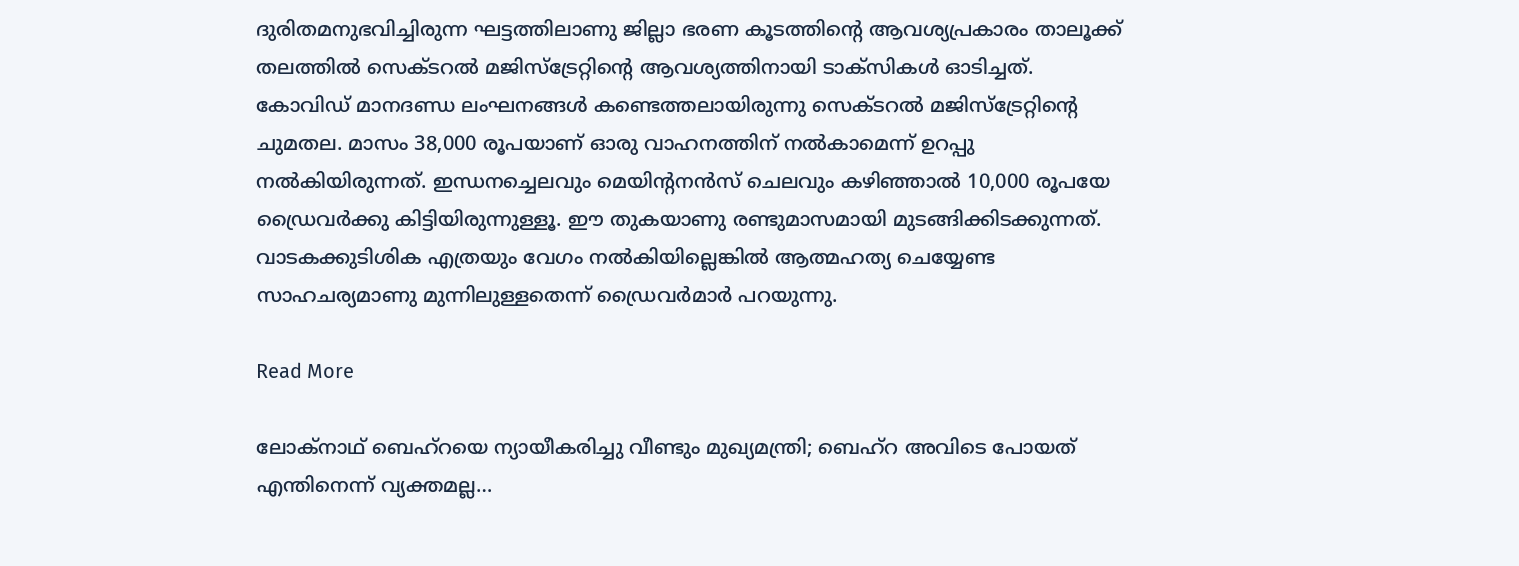ദുരിതമനുഭവിച്ചിരുന്ന ഘട്ടത്തിലാണു ജില്ലാ ഭരണ കൂടത്തിന്‍റെ ആവശ്യപ്രകാരം താലൂക്ക് തലത്തിൽ സെക്ടറൽ മജിസ്ട്രേറ്റിന്‍റെ ആവശ്യത്തിനായി ടാക്സികൾ ഓടിച്ചത്. കോവിഡ് മാനദണ്ഡ ലംഘനങ്ങൾ കണ്ടെത്തലായിരുന്നു സെക്ടറൽ മജിസ്ട്രേറ്റിന്‍റെ ചുമതല. മാസം 38,000 രൂപയാണ് ഓരു വാഹനത്തിന് നൽകാമെന്ന് ഉറപ്പു നൽകിയിരുന്നത്. ഇന്ധനച്ചെലവും മെയിന്‍റനൻസ് ചെലവും കഴിഞ്ഞാൽ 10,000 രൂപയേ ഡ്രൈവർക്കു കിട്ടിയിരുന്നുള്ളൂ. ഈ തുകയാണു രണ്ടുമാസമായി മുടങ്ങിക്കിടക്കുന്നത്. വാടകക്കുടിശിക എത്രയും വേഗം നൽകിയില്ലെങ്കിൽ ആത്മഹത്യ ചെയ്യേണ്ട സാഹചര്യമാണു മുന്നിലുള്ളതെന്ന് ഡ്രൈവർമാർ പറയുന്നു.

Read More

ലോക്നാഥ് ബെഹ്റയെ ന്യായീകരിച്ചു വീണ്ടും മുഖ്യമന്ത്രി; ബെഹ്റ അവിടെ പോയത് എന്തിനെന്ന് വ്യക്തമല്ല…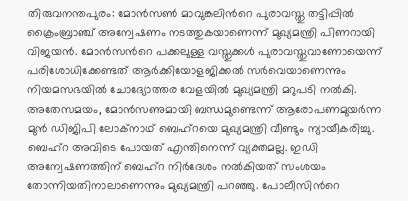തിരുവനന്തപുരം: മോൻസൺ മാവുങ്കലിന്‍റെ പുരാവസ്തു തട്ടിപ്പിൽ ക്രൈംബ്രാഞ്ച് അന്വേഷണം നടത്തുകയാണെന്ന് മുഖ്യമന്ത്രി പിണറായി വിജയൻ. മോൻസന്‍റെ പക്കലുള്ള വസ്തുക്കൾ പുരാവസ്തുവാണോയെന്ന് പരിശോധിക്കേണ്ടത് ആർക്കിയോളജിക്കൽ സർവെയാണെന്നും നിയമസഭയിൽ ചോദ്യോത്തര വേളയിൽ മുഖ്യമന്ത്രി മറുപടി നൽകി. അതേസമയം, മോൻസണുമായി ബന്ധമുണ്ടെന്ന് ആരോപണമുയർന്ന മുൻ ഡിജിപി ലോക്നാഥ് ബെഹ്റയെ മുഖ്യമന്ത്രി വീണ്ടും ന്യായീകരിച്ചു. ബെഹ്റ അവിടെ പോയത് എന്തിനെന്ന് വ്യക്തമല്ല. ഇഡി അന്വേഷണത്തിന് ബെഹ്റ നിർദേശം നൽകിയത് സംശയം തോന്നിയതിനാലാണെന്നും മുഖ്യമന്ത്രി പറഞ്ഞു. പോലീസിന്‍റെ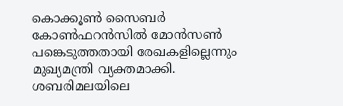കൊക്കൂൺ സൈബർ കോൺഫറൻസിൽ മോൻസൺ പങ്കെടുത്തതായി രേഖകളില്ലെന്നും മുഖ്യമന്ത്രി വ്യക്തമാക്കി. ശബരിമലയിലെ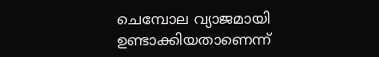ചെമ്പോല വ്യാജമായി ഉണ്ടാക്കിയതാണെന്ന്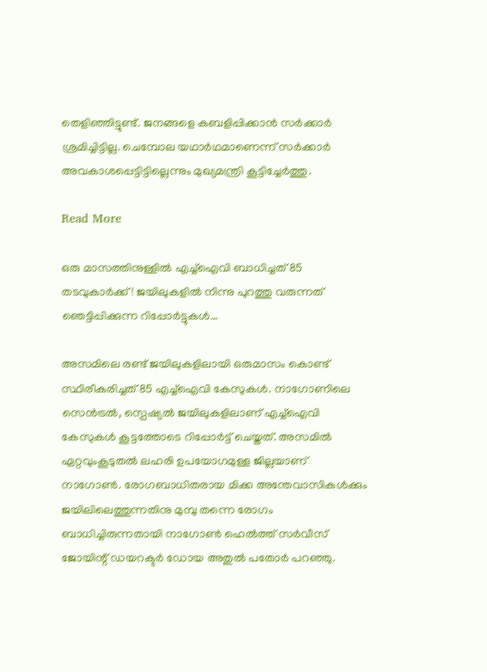തെളിഞ്ഞിട്ടുണ്ട്. ജനങ്ങളെ കബളിപ്പിക്കാൻ സർക്കാർ ശ്രമിച്ചിട്ടില്ല. ചെമ്പോല യഥാർഥമാണെന്ന് സർക്കാർ അവകാശപ്പെട്ടിട്ടില്ലെന്നും മുഖ്യമന്ത്രി കൂട്ടിച്ചേർത്തു.

Read More

ഒരു മാസത്തിനുള്ളില്‍ എച്ച്‌ഐവി ബാധിച്ചത് 85 തടവുകാര്‍ക്ക് ! ജയിലുകളില്‍ നിന്നു പുറത്തു വരുന്നത് ഞെട്ടിപ്പിക്കുന്ന റിപ്പോര്‍ട്ടുകള്‍…

അസമിലെ രണ്ട് ജയിലുകളിലായി ഒരുമാസം കൊണ്ട് സ്ഥിരീകരിച്ചത് 85 എച്ച്ഐവി കേസുകള്‍. നാഗോണിലെ സെന്‍ട്രല്‍, സ്പെഷ്യല്‍ ജയിലുകളിലാണ് എച്ച്ഐവി കേസുകള്‍ കൂട്ടത്തോടെ റിപ്പോര്‍ട്ട് ചെയ്തത്. അസമില്‍ ഏറ്റവുംകൂടുതല്‍ ലഹരി ഉപയോഗമുള്ള ജില്ലയാണ് നാഗോണ്‍. രോഗബാധിതരായ മിക്ക അന്തേവാസികള്‍ക്കും ജയിലിലെത്തുന്നതിനു മുമ്പു തന്നെ രോഗം ബാധിച്ചിരുന്നതായി നാഗോണ്‍ ഹെല്‍ത്ത് സര്‍വീസ് ജോയിന്റ് ഡയറക്ടര്‍ ഡോയ അതുല്‍ പതോര്‍ പറഞ്ഞു.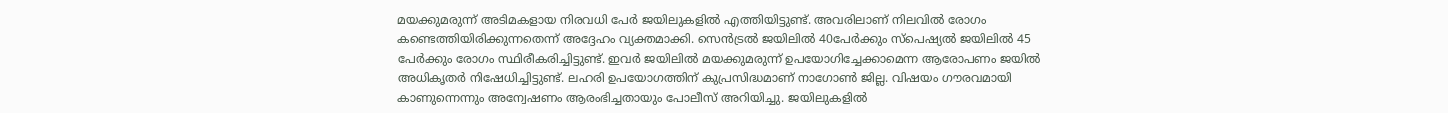മയക്കുമരുന്ന് അടിമകളായ നിരവധി പേര്‍ ജയിലുകളില്‍ എത്തിയിട്ടുണ്ട്. അവരിലാണ് നിലവില്‍ രോഗം കണ്ടെത്തിയിരിക്കുന്നതെന്ന് അദ്ദേഹം വ്യക്തമാക്കി. സെന്‍ട്രല്‍ ജയിലില്‍ 40പേര്‍ക്കും സ്പെഷ്യല്‍ ജയിലില്‍ 45 പേര്‍ക്കും രോഗം സ്ഥിരീകരിച്ചിട്ടുണ്ട്. ഇവര്‍ ജയിലില്‍ മയക്കുമരുന്ന് ഉപയോഗിച്ചേക്കാമെന്ന ആരോപണം ജയില്‍ അധികൃതര്‍ നിഷേധിച്ചിട്ടുണ്ട്. ലഹരി ഉപയോഗത്തിന് കുപ്രസിദ്ധമാണ് നാഗോണ്‍ ജില്ല. വിഷയം ഗൗരവമായി കാണുന്നെന്നും അന്വേഷണം ആരംഭിച്ചതായും പോലീസ് അറിയിച്ചു. ജയിലുകളില്‍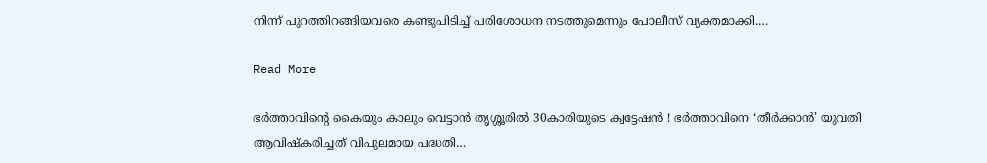നിന്ന് പുറത്തിറങ്ങിയവരെ കണ്ടുപിടിച്ച് പരിശോധന നടത്തുമെന്നും പോലീസ് വ്യക്തമാക്കി.…

Read More

ഭര്‍ത്താവിന്റെ കൈയും കാലും വെട്ടാന്‍ തൃശ്ശൂരില്‍ 30കാരിയുടെ ക്വട്ടേഷന്‍ ! ഭര്‍ത്താവിനെ ‘തീര്‍ക്കാന്‍’ യുവതി ആവിഷ്‌കരിച്ചത് വിപുലമായ പദ്ധതി…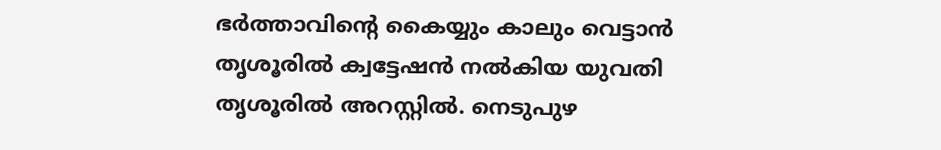ഭര്‍ത്താവിന്റെ കൈയ്യും കാലും വെട്ടാന്‍ തൃശൂരില്‍ ക്വട്ടേഷന്‍ നല്‍കിയ യുവതി തൃശൂരില്‍ അറസ്റ്റില്‍. നെടുപുഴ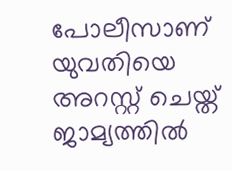പോലീസാണ് യുവതിയെ അറസ്റ്റ് ചെയ്ത് ജാമ്യത്തില്‍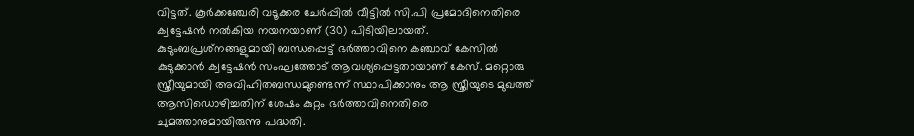വിട്ടത്. കൂര്‍ക്കഞ്ചേരി വടൂക്കര ചേര്‍പ്പില്‍ വീട്ടില്‍ സി.പി പ്രമോദിനെതിരെ ക്വട്ടേഷന്‍ നല്‍കിയ നയനയാണ് (30) പിടിയിലായത്. കുടുംബപ്രശ്‌നങ്ങളുമായി ബന്ധപ്പെട്ട് ഭര്‍ത്താവിനെ കഞ്ചാവ് കേസില്‍ കുടുക്കാന്‍ ക്വട്ടേഷന്‍ സംഘത്തോട് ആവശ്യപ്പെട്ടതായാണ് കേസ്. മറ്റൊരു സ്ത്രീയുമായി അവിഹിതബന്ധമുണ്ടെന്ന് സ്ഥാപിക്കാനും ആ സ്ത്രീയുടെ മുഖത്ത് ആസിഡൊഴിച്ചതിന് ശേഷം കുറ്റം ഭര്‍ത്താവിനെതിരെ ചുമത്താനുമായിരുന്നു പദ്ധതി.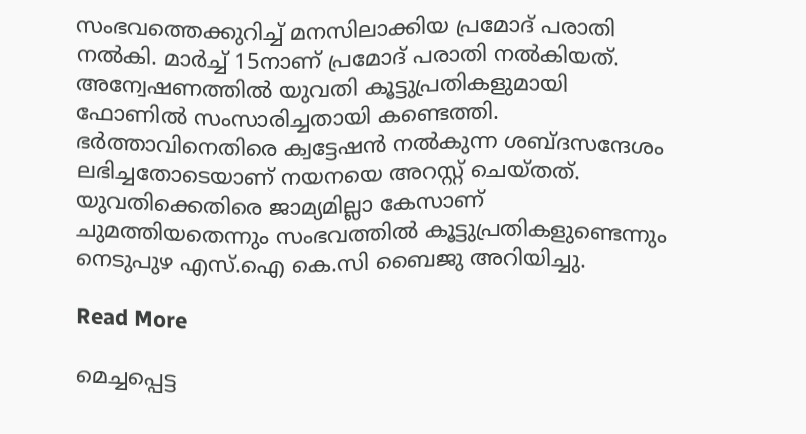സംഭവത്തെക്കുറിച്ച് മനസിലാക്കിയ പ്രമോദ് പരാതി നല്‍കി. മാര്‍ച്ച് 15നാണ് പ്രമോദ് പരാതി നല്‍കിയത്. അന്വേഷണത്തില്‍ യുവതി കൂട്ടുപ്രതികളുമായി ഫോണില്‍ സംസാരിച്ചതായി കണ്ടെത്തി. ഭര്‍ത്താവിനെതിരെ ക്വട്ടേഷന്‍ നല്‍കുന്ന ശബ്ദസന്ദേശം ലഭിച്ചതോടെയാണ് നയനയെ അറസ്റ്റ് ചെയ്തത്. യുവതിക്കെതിരെ ജാമ്യമില്ലാ കേസാണ് ചുമത്തിയതെന്നും സംഭവത്തില്‍ കൂട്ടുപ്രതികളുണ്ടെന്നും നെടുപുഴ എസ്.ഐ കെ.സി ബൈജു അറിയിച്ചു.

Read More

മെച്ചപ്പെട്ട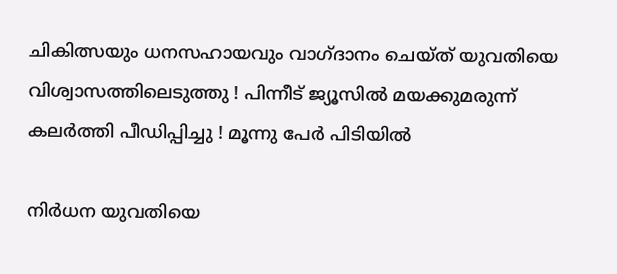ചികിത്സയും ധനസഹായവും വാഗ്ദാനം ചെയ്ത് യുവതിയെ വിശ്വാസത്തിലെടുത്തു ! പിന്നീട് ജ്യൂസില്‍ മയക്കുമരുന്ന് കലര്‍ത്തി പീഡിപ്പിച്ചു ! മൂന്നു പേര്‍ പിടിയില്‍

നിര്‍ധന യുവതിയെ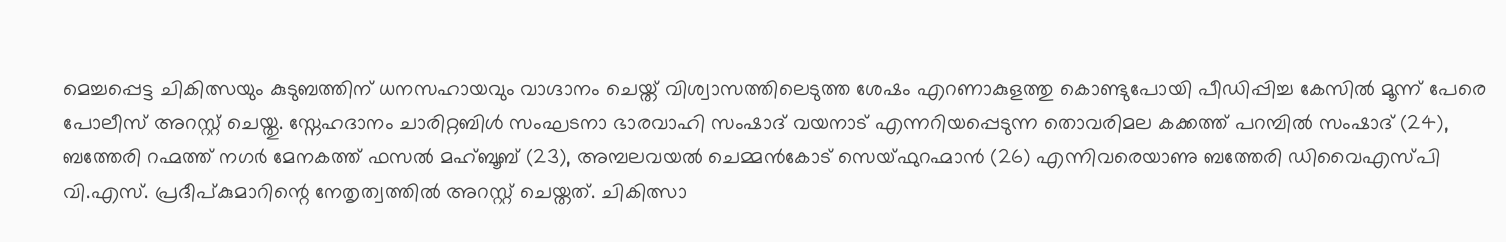മെച്ചപ്പെട്ട ചികിത്സയും കുടുബത്തിന് ധനസഹായവും വാഗ്ദാനം ചെയ്ത് വിശ്വാസത്തിലെടുത്ത ശേഷം എറണാകുളത്തു കൊണ്ടുപോയി പീഡിപ്പിച്ച കേസില്‍ മൂന്ന് പേരെ പോലീസ് അറസ്റ്റ് ചെയ്തു. സ്നേഹദാനം ചാരിറ്റബിള്‍ സംഘടനാ ഭാരവാഹി സംഷാദ് വയനാട് എന്നറിയപ്പെടുന്ന തൊവരിമല കക്കത്ത് പറമ്പില്‍ സംഷാദ് (24), ബത്തേരി റഹ്മത്ത് നഗര്‍ മേനകത്ത് ഫസല്‍ മഹ്ബൂബ് (23), അമ്പലവയല്‍ ചെമ്മന്‍കോട് സെയ്ഫുറഹ്മാന്‍ (26) എന്നിവരെയാണു ബത്തേരി ഡിവൈഎസ്പി വി.എസ്. പ്രദീപ്കുമാറിന്റെ നേതൃത്വത്തില്‍ അറസ്റ്റ് ചെയ്തത്. ചികിത്സാ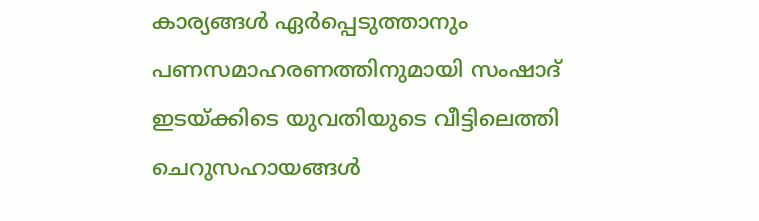കാര്യങ്ങള്‍ ഏര്‍പ്പെടുത്താനും പണസമാഹരണത്തിനുമായി സംഷാദ് ഇടയ്ക്കിടെ യുവതിയുടെ വീട്ടിലെത്തി ചെറുസഹായങ്ങള്‍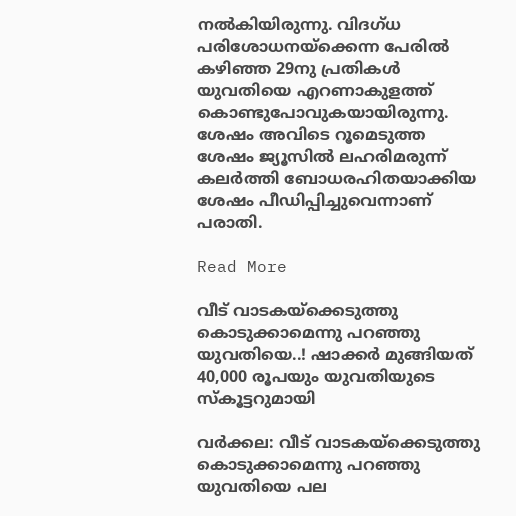നല്‍കിയിരുന്നു. വിദഗ്ധ പരിശോധനയ്ക്കെന്ന പേരില്‍ കഴിഞ്ഞ 29നു പ്രതികള്‍ യുവതിയെ എറണാകുളത്ത് കൊണ്ടുപോവുകയായിരുന്നു. ശേഷം അവിടെ റൂമെടുത്ത ശേഷം ജ്യൂസില്‍ ലഹരിമരുന്ന് കലര്‍ത്തി ബോധരഹിതയാക്കിയ ശേഷം പീഡിപ്പിച്ചുവെന്നാണ് പരാതി.

Read More

വീട് വാടകയ്ക്കെടുത്തു കൊടുക്കാമെന്നു പറഞ്ഞു യുവതിയെ..! ഷാക്കർ മുങ്ങിയത്‌ 40,000 രൂപയും യുവതിയുടെ സ്കൂട്ടറുമായി

വർക്കല: വീട് വാടകയ്ക്കെടുത്തു കൊടുക്കാമെന്നു പറഞ്ഞു യുവതിയെ പല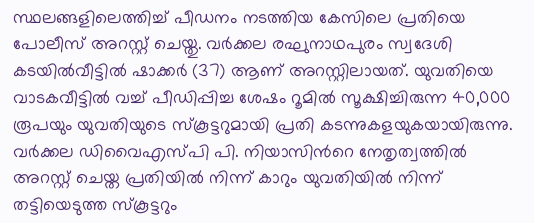സ്ഥലങ്ങളിലെത്തിച്ച് പീഡനം നടത്തിയ കേസിലെ പ്രതിയെ പോലീസ് അറസ്റ്റ് ചെയ്തു. വർക്കല രഘുനാഥപുരം സ്വദേശി കടയിൽവീട്ടിൽ ഷാക്കർ (37) ആണ് അറസ്റ്റിലായത്. യുവതിയെ വാടകവീട്ടിൽ വച്ച് പീഡിപ്പിച്ച ശേഷം റൂമിൽ സൂക്ഷിച്ചിരുന്ന 40,000 രൂപയും യുവതിയുടെ സ്കൂട്ടറുമായി പ്രതി കടന്നുകളയുകയായിരുന്നു. വർക്കല ഡിവൈഎസ്പി പി. നിയാസിന്‍റെ നേതൃത്വത്തിൽ അറസ്റ്റ് ചെയ്ത പ്രതിയിൽ നിന്ന് കാറും യുവതിയിൽ നിന്ന് തട്ടിയെടുത്ത സ്കൂട്ടറും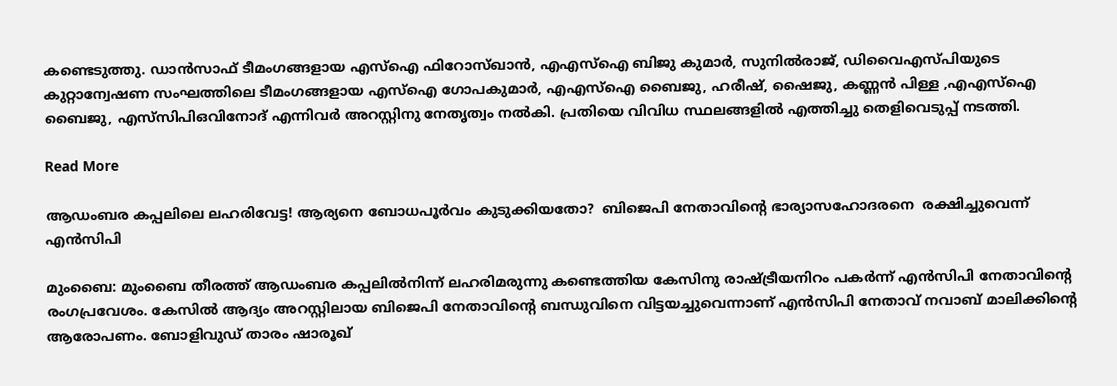കണ്ടെടുത്തു. ഡാൻസാഫ് ടീമംഗങ്ങളായ എസ്ഐ ഫിറോസ്ഖാൻ, എഎസ്ഐ ബിജു കുമാർ, സുനിൽരാജ്, ഡിവൈഎസ്പിയുടെ കുറ്റാന്വേഷണ സംഘത്തിലെ ടീമംഗങ്ങളായ എസ്ഐ ഗോപകുമാർ, എഎസ്ഐ ബൈജു, ഹരീഷ്, ഷൈജു, കണ്ണൻ പിള്ള ,എഎസ്ഐ ബൈജു, എസ്‌സിപിഒവിനോദ് എന്നിവർ അറസ്റ്റിനു നേതൃത്വം നൽകി. പ്രതിയെ വിവിധ സ്ഥലങ്ങളിൽ എത്തിച്ചു തെളിവെടുപ്പ് നടത്തി.

Read More

ആഡംബര കപ്പലിലെ ലഹരിവേട്ട! ആര്യനെ ബോധപൂർവം കുടുക്കിയതോ?  ബിജെപി നേതാവിന്‍റെ ഭാര്യാസഹോദരനെ  രക്ഷിച്ചുവെന്ന് എൻസിപി

മുംബൈ: മുംബൈ തീരത്ത് ആഡംബര കപ്പലിൽനിന്ന് ലഹരിമരുന്നു കണ്ടെത്തിയ കേസിനു രാഷ്‌ട്രീയനിറം പകർന്ന് എൻസിപി നേതാവിന്‍റെ രംഗപ്രവേശം. കേസിൽ ആദ്യം അറസ്റ്റിലായ ബിജെപി നേതാവിന്‍റെ ബന്ധുവിനെ വിട്ടയച്ചുവെന്നാണ് എൻസിപി നേതാവ് നവാബ് മാലിക്കിന്‍റെ ആരോപണം. ബോളിവുഡ് താരം ഷാരൂഖ്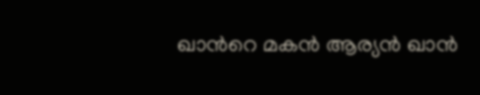ഖാന്‍റെ മകൻ ആര്യൻ ഖാൻ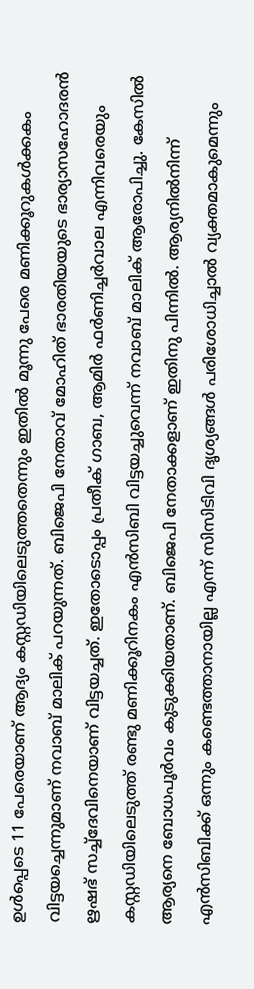ഉൾപ്പെടെ 11 പേരെയാണ് ആദ്യം കസ്റ്റഡിയിലെടുത്തതെന്നും ഇതിൽ മൂന്നു പേരെ മണിക്കൂറുകൾക്കകം വിട്ടയച്ചെന്നുമാണ് നവാബ് മാലിക് പറയുന്നത്. ബിജെപി നേതാവ് മോഹിത് ഭാരതിയയുടെ ഭാര്യാസഹോദരൻ ഋഷഭ് സച്ച്ദേവിനെയാണ് വിട്ടയച്ചത്. ഇതോടൊപ്പം പ്രതീക് ഗാബ, ആമിർ ഫർണിച്ചർവാല എന്നിവരെയും കസ്റ്റഡിയിലെടുത്ത് രണ്ടു മണിക്കൂറിനകം എൻസിബി വിട്ടയച്ചുവെന്ന് നവാബ് മാലിക് ആരോപിച്ചു. കേസിൽ ആര്യനെ ബോധപൂർവം കുടുക്കിയതാണ്. ബിജെപി നേതാക്കളാണ് ഇതിനു പിന്നിൽ. ആര്യനിൽനിന്ന് എൻസിബിക്ക് ഒന്നും കണ്ടെത്താനായില്ല എന്ന് സിസിടിവി ദൃശ്യങ്ങൾ പരിശോധിച്ചാൽ വ്യക്തമാകുമെന്നും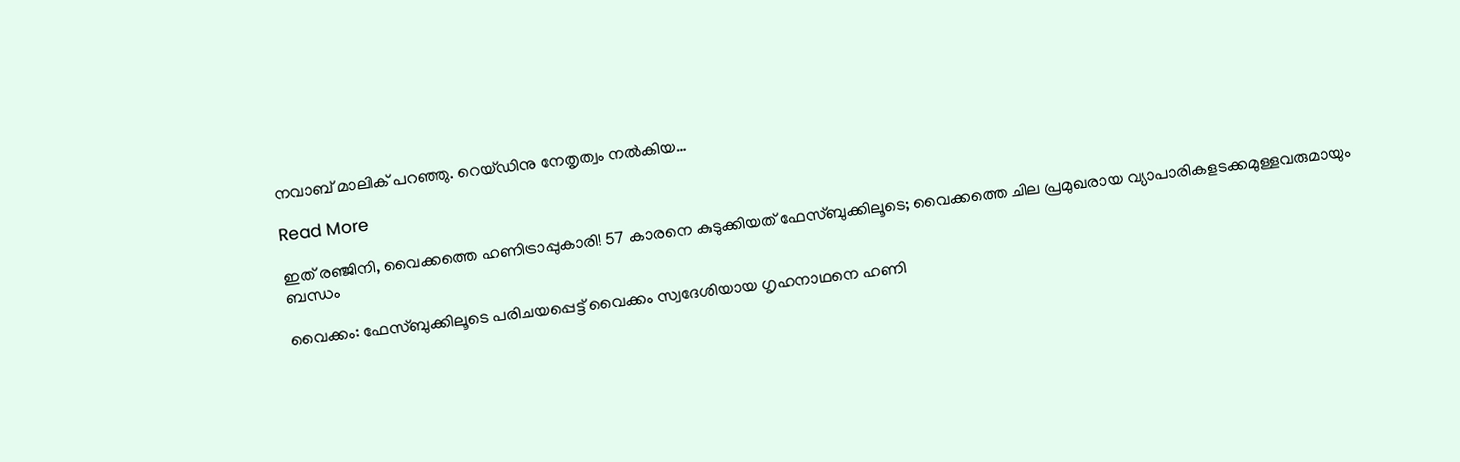നവാബ് മാലിക് പറഞ്ഞു. റെയ്ഡിനു നേതൃത്വം നൽകിയ…

Read More

ഇത് രഞ്ജിനി, വൈക്കത്തെ ഹണിട്രാപ്പുകാരി! 57 കാരനെ കുടുക്കിയത് ഫേസ്ബുക്കിലൂടെ; വൈക്കത്തെ ചില പ്രമുഖരായ വ്യാപാരികളടക്കമുള്ളവരുമായും ബന്ധം

വൈക്കം: ഫേസ്ബുക്കിലൂടെ പരിചയപ്പെട്ട് വൈക്കം സ്വദേശിയായ ഗൃഹനാഥനെ ഹണി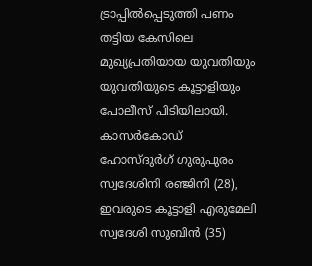ട്രാപ്പിൽപ്പെടുത്തി പണം തട്ടിയ കേസിലെ മുഖ്യപ്രതിയായ യുവതിയും യുവതിയുടെ കൂട്ടാളിയും പോലീസ് പിടിയിലായി. കാസർകോഡ് ഹോസ്ദുർഗ് ഗുരുപുരം സ്വദേശിനി രഞ്ജിനി (28), ഇവരുടെ കൂട്ടാളി എരുമേലി സ്വദേശി സുബിൻ (35)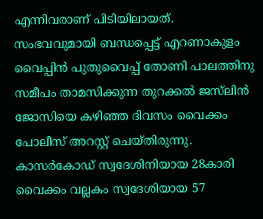എന്നിവരാണ് പിടിയിലായത്. സംഭവവുമായി ബന്ധപ്പെട്ട് എറണാകുളം വൈപ്പിൻ പുതുവൈപ്പ് തോണി പാലത്തിനു സമീപം താമസിക്കുന്ന തുറക്കൽ ജസ്‌ലിൻ ജോസിയെ കഴിഞ്ഞ ദിവസം വൈക്കം പോലീസ് അറസ്റ്റ് ചെയ്തിരുന്നു. കാസർകോഡ് സ്വദേശിനിയായ 28കാരി വൈക്കം വല്ലകം സ്വദേശിയായ 57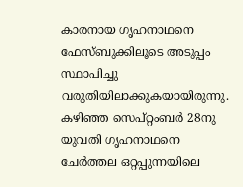കാരനായ ഗൃഹനാഥനെ ഫേസ്ബുക്കിലൂടെ അടുപ്പം സ്ഥാപിച്ചു വരുതിയിലാക്കുകയായിരുന്നു. കഴിഞ്ഞ സെപ്റ്റംബർ 28നു യുവതി ഗൃഹനാഥനെ ചേർത്തല ഒറ്റപ്പുന്നയിലെ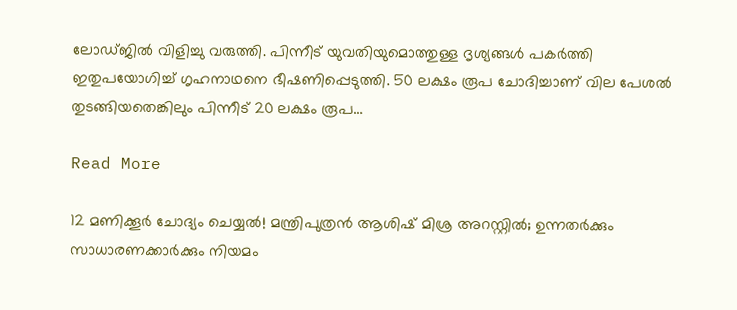ലോഡ്ജിൽ വിളിച്ചു വരുത്തി. പിന്നീട് യുവതിയുമൊത്തുള്ള ദൃശ്യങ്ങൾ പകർത്തി ഇതുപയോഗിച്ച് ഗൃഹനാഥനെ ഭീഷണിപ്പെടുത്തി. 50 ലക്ഷം രൂപ ചോദിച്ചാണ് വില പേശൽ തുടങ്ങിയതെങ്കിലും പിന്നീട് 20 ലക്ഷം രൂപ…

Read More

12 മണിക്കൂർ ചോദ്യം ചെയ്യല്‍! മന്ത്രിപുത്രൻ ആശിഷ് മിശ്ര അറസ്റ്റിൽ; ഉന്നതർക്കും സാധാരണക്കാർക്കും നിയമം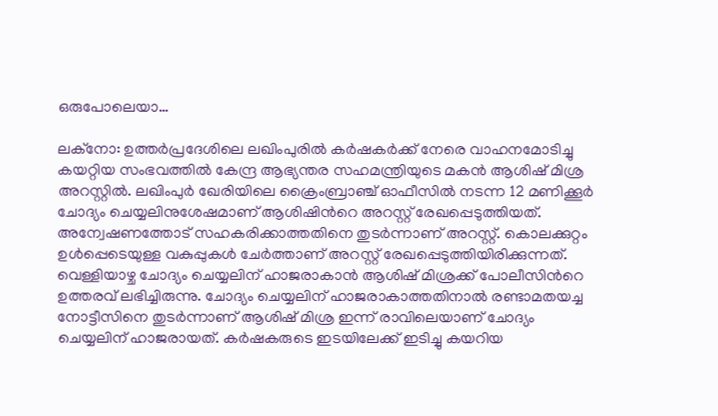ഒരുപോലെയാ…

ലക്നോ: ഉത്തർപ്രദേശിലെ ലഖിംപുരിൽ കർഷകർക്ക് നേരെ വാഹനമോടിച്ചു കയറ്റിയ സംഭവത്തിൽ കേന്ദ്ര ആഭ്യന്തര സഹമന്ത്രിയുടെ മകൻ ആശിഷ് മിശ്ര അറസ്റ്റിൽ. ലഖിംപുർ ഖേരിയിലെ ക്രൈംബ്രാഞ്ച് ഓഫീസിൽ നടന്ന 12 മണിക്കൂർ ചോദ്യം ചെയ്യലിനുശേഷമാണ് ആശിഷിന്‍റെ അറസ്റ്റ് രേഖപ്പെടുത്തിയത്. അന്വേഷണത്തോട് സഹകരിക്കാത്തതിനെ തുടർന്നാണ് അറസ്റ്റ്. കൊലക്കുറ്റം ഉൾപ്പെടെയുള്ള വകുപ്പുകൾ ചേർത്താണ് അറസ്റ്റ് രേഖപ്പെടുത്തിയിരിക്കുന്നത്. വെള്ളിയാഴ്ച ചോദ്യം ചെയ്യലിന് ഹാജരാകാൻ ആശിഷ് മിശ്രക്ക് പോലീസിന്‍റെ ഉത്തരവ് ലഭിച്ചിരുന്നു. ചോദ്യം ചെയ്യലിന് ഹാജരാകാത്തതിനാൽ രണ്ടാമതയച്ച നോട്ടീസിനെ തുടർന്നാണ് ആശിഷ് മിശ്ര ഇന്ന് രാവിലെയാണ് ചോദ്യം ചെയ്യലിന് ഹാജരായത്. കർഷകരുടെ ഇടയിലേക്ക് ഇടിച്ചു കയറിയ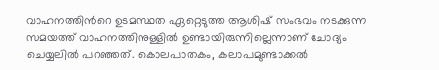വാഹനത്തിന്‍റെ ഉടമസ്ഥത ഏറ്റെടുത്ത ആശിഷ് സംഭവം നടക്കുന്ന സമയത്ത് വാഹനത്തിനുള്ളിൽ ഉണ്ടായിരുന്നില്ലെന്നാണ് ചോദ്യം ചെയ്യലിൽ പറഞ്ഞത്. കൊലപാതകം, കലാപമുണ്ടാക്കൽ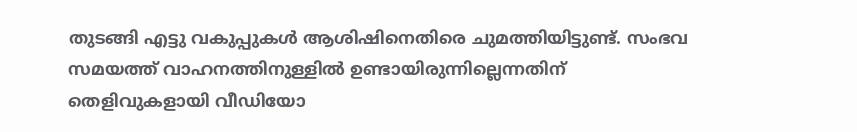തുടങ്ങി എട്ടു വകുപ്പുകൾ ആശിഷിനെതിരെ ചുമത്തിയിട്ടുണ്ട്. സംഭവ സമയത്ത് വാഹനത്തിനുള്ളിൽ ഉണ്ടായിരുന്നില്ലെന്നതിന് തെളിവുകളായി വീഡിയോ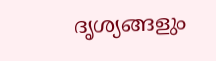ദൃശ്യങ്ങളും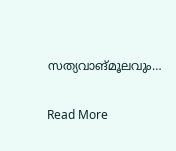സത്യവാങ്മൂലവും…

Read More